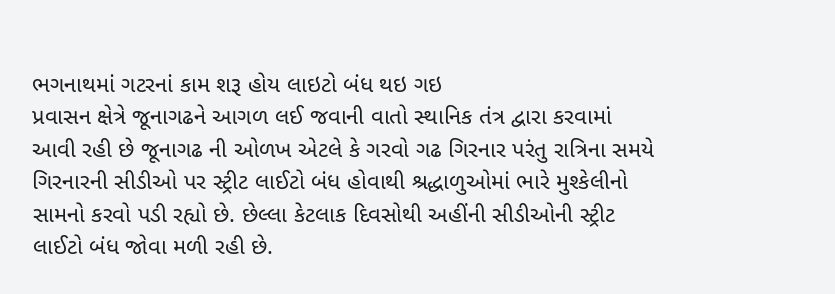ભગનાથમાં ગટરનાં કામ શરૂ હોય લાઇટો બંધ થઇ ગઇ
પ્રવાસન ક્ષેત્રે જૂનાગઢને આગળ લઈ જવાની વાતો સ્થાનિક તંત્ર દ્વારા કરવામાં આવી રહી છે જૂનાગઢ ની ઓળખ એટલે કે ગરવો ગઢ ગિરનાર પરંતુ રાત્રિના સમયે ગિરનારની સીડીઓ પર સ્ટ્રીટ લાઈટો બંધ હોવાથી શ્રદ્ધાળુઓમાં ભારે મુશ્કેલીનો સામનો કરવો પડી રહ્યો છે. છેલ્લા કેટલાક દિવસોથી અહીંની સીડીઓની સ્ટ્રીટ લાઈટો બંધ જોવા મળી રહી છે.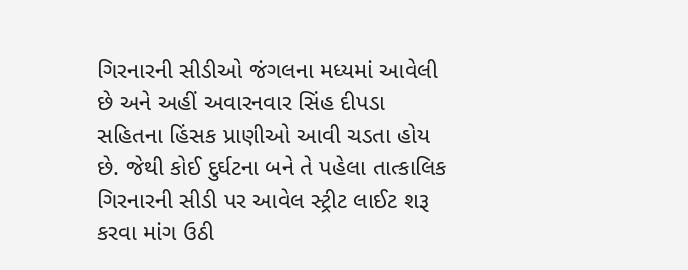ગિરનારની સીડીઓ જંગલના મધ્યમાં આવેલી છે અને અહીં અવારનવાર સિંહ દીપડા સહિતના હિંસક પ્રાણીઓ આવી ચડતા હોય છે. જેથી કોઈ દુર્ઘટના બને તે પહેલા તાત્કાલિક ગિરનારની સીડી પર આવેલ સ્ટ્રીટ લાઈટ શરૂ કરવા માંગ ઉઠી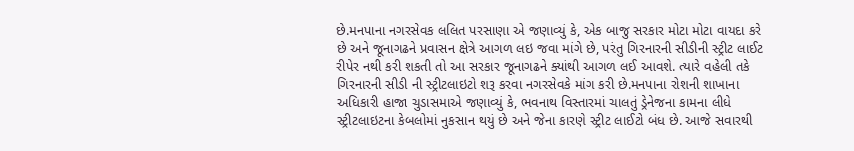છે.મનપાના નગરસેવક લલિત પરસાણા એ જણાવ્યું કે, એક બાજુ સરકાર મોટા મોટા વાયદા કરે છે અને જૂનાગઢને પ્રવાસન ક્ષેત્રે આગળ લઇ જવા માંગે છે, પરંતુ ગિરનારની સીડીની સ્ટ્રીટ લાઈટ રીપેર નથી કરી શકતી તો આ સરકાર જૂનાગઢને ક્યાંથી આગળ લઈ આવશે. ત્યારે વહેલી તકે ગિરનારની સીડી ની સ્ટ્રીટલાઇટો શરૂ કરવા નગરસેવકે માંગ કરી છે.મનપાના રોશની શાખાના અધિકારી હાજા ચુડાસમાએ જણાવ્યું કે, ભવનાથ વિસ્તારમાં ચાલતું ડ્રેનેજના કામના લીધે સ્ટ્રીટલાઇટના કેબલોમાં નુકસાન થયું છે અને જેના કારણે સ્ટ્રીટ લાઈટો બંધ છે. આજે સવારથી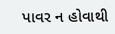પાવર ન હોવાથી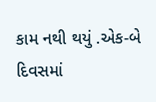કામ નથી થયું .એક-બે દિવસમાં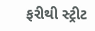ફરીથી સ્ટ્રીટ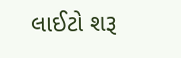લાઈટો શરૂ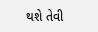થશે તેવી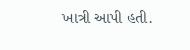ખાત્રી આપી હતી.